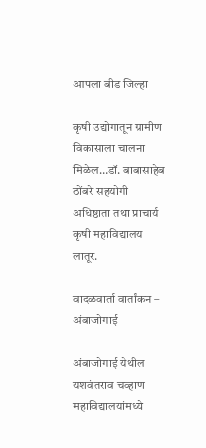आपला बीड जिल्हा

कृषी उद्योगातून ग्रामीण विकासाला चालना मिळेल…डॉ. बाबासाहेब ठोंबरे सहयोगी अधिष्ठाता तथा प्राचार्य कृषी महाविद्यालय लातूर.

वादळवार्ता वार्तांकन – अंबाजोगाई

अंबाजोगाई येथील यशवंतराव चव्हाण महाविद्यालयांमध्ये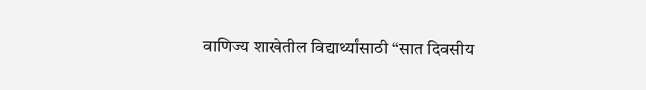वाणिज्य शाखेतील विद्यार्थ्यांसाठी “सात दिवसीय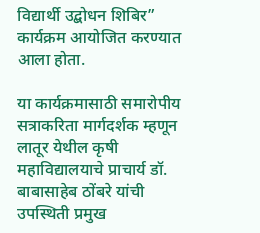विद्यार्थी उद्बोधन शिबिर” कार्यक्रम आयोजित करण्यात आला होता.

या कार्यक्रमासाठी समारोपीय सत्राकरिता मार्गदर्शक म्हणून लातूर येथील कृषी महाविद्यालयाचे प्राचार्य डॉ. बाबासाहेब ठोंबरे यांची उपस्थिती प्रमुख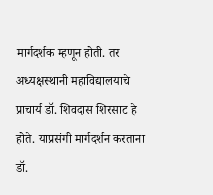मार्गदर्शक म्हणून होती. तर अध्यक्षस्थानी महाविद्यालयाचे प्राचार्य डॉ. शिवदास शिरसाट हे होते. याप्रसंगी मार्गदर्शन करताना डॉ.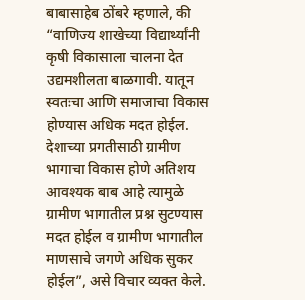बाबासाहेब ठोंबरे म्हणाले, की “वाणिज्य शाखेच्या विद्यार्थ्यांनी कृषी विकासाला चालना देत उद्यमशीलता बाळगावी. यातून स्वतःचा आणि समाजाचा विकास होण्यास अधिक मदत होईल. देशाच्या प्रगतीसाठी ग्रामीण भागाचा विकास होणे अतिशय आवश्यक बाब आहे त्यामुळे ग्रामीण भागातील प्रश्न सुटण्यास मदत होईल व ग्रामीण भागातील माणसाचे जगणे अधिक सुकर होईल”, असे विचार व्यक्त केले.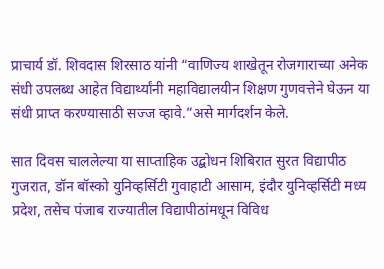प्राचार्य डॉ. शिवदास शिरसाठ यांनी “वाणिज्य शाखेतून रोजगाराच्या अनेक संधी उपलब्ध आहेत विद्यार्थ्यांनी महाविद्यालयीन शिक्षण गुणवत्तेने घेऊन या संधी प्राप्त करण्यासाठी सज्ज व्हावे.”असे मार्गदर्शन केले.

सात दिवस चाललेल्या या साप्ताहिक उद्बोधन शिबिरात सुरत विद्यापीठ गुजरात, डॉन बॉस्को युनिव्हर्सिटी गुवाहाटी आसाम, इंदौर युनिव्हर्सिटी मध्य प्रदेश, तसेच पंजाब राज्यातील विद्यापीठांमधून विविध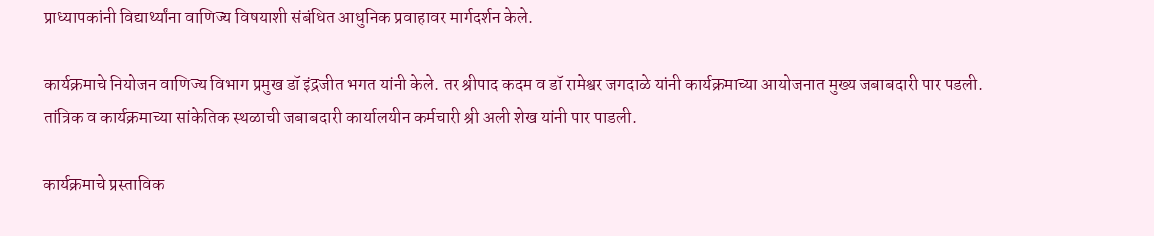प्राध्यापकांनी विद्यार्थ्यांना वाणिज्य विषयाशी संबंधित आधुनिक प्रवाहावर मार्गदर्शन केले.

कार्यक्रमाचे नियोजन वाणिज्य विभाग प्रमुख डॉ इंद्रजीत भगत यांनी केले. तर श्रीपाद कदम व डॉ रामेश्वर जगदाळे यांनी कार्यक्रमाच्या आयोजनात मुख्य जबाबदारी पार पडली. तांत्रिक व कार्यक्रमाच्या सांकेतिक स्थळाची जबाबदारी कार्यालयीन कर्मचारी श्री अली शेख यांनी पार पाडली.

कार्यक्रमाचे प्रस्ताविक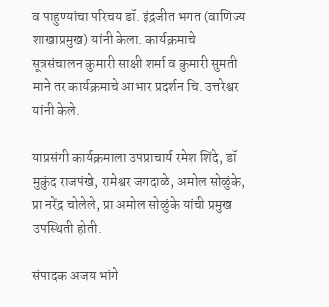व पाहुण्यांचा परिचय डॉ. इंद्रजीत भगत (वाणिज्य शाखाप्रमुख) यांनी केला. कार्यक्रमाचे सूत्रसंचालन कुमारी साक्षी शर्मा व कुमारी सुमती माने तर कार्यक्रमाचे आभार प्रदर्शन चि. उत्तरेश्वर यांनी केले.

याप्रसंगी कार्यक्रमाला उपप्राचार्य रमेश शिंदे, डॉ मुकुंद राजपंखे, रामेश्वर जगदाळे, अमोल सोळुंके, प्रा नरेंद्र चोलेले, प्रा अमोल सोळुंके यांची प्रमुख उपस्थिती होती.

संपादक अजय भांगे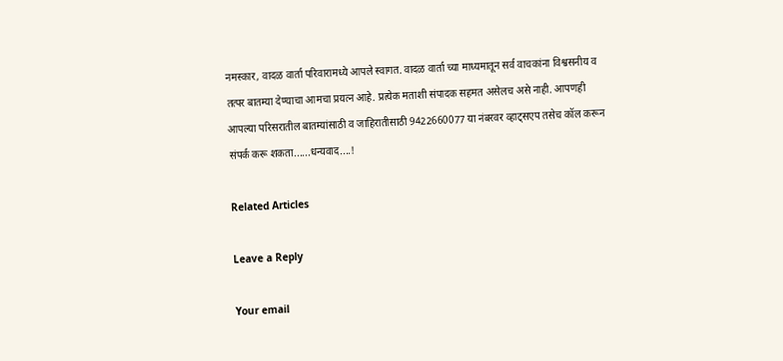नमस्कार, वादळ वार्ता परिवारामध्ये आपले स्वागत. वादळ वार्ता च्या माध्यमातून सर्व वाचकांना विश्वसनीय व तत्पर बातम्या देण्याचा आमचा प्रयत्न आहे. प्रत्येक मताशी संपादक सहमत असेलच असे नाही. आपणही आपल्या परिसरातील बातम्यांसाठी व जाहिरातीसाठी 9422660077 या नंबरवर व्हाट्सएप तसेच कॉल करून संपर्क करू शकता......धन्यवाद....!

Related Articles

Leave a Reply

Your email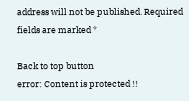address will not be published. Required fields are marked *

Back to top button
error: Content is protected !!